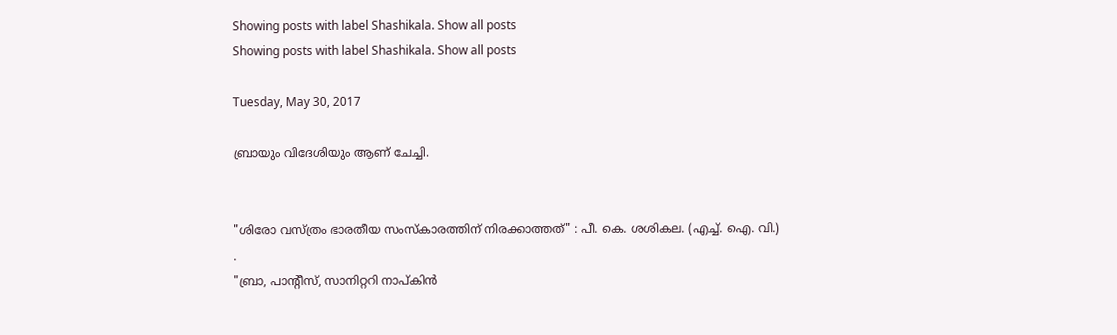Showing posts with label Shashikala. Show all posts
Showing posts with label Shashikala. Show all posts

Tuesday, May 30, 2017

ബ്രായും വിദേശിയും ആണ് ചേച്ചി.


"ശിരോ വസ്ത്രം ഭാരതീയ സംസ്കാരത്തിന് നിരക്കാത്തത്" : പീ. കെ. ശശികല. (എച്ച്. ഐ. വി.)
.
"ബ്രാ, പാന്റീസ്, സാനിറ്ററി നാപ്കിൻ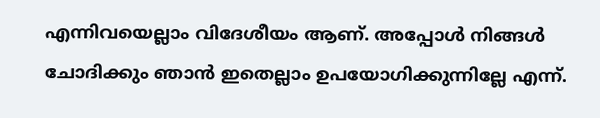എന്നിവയെല്ലാം വിദേശീയം ആണ്. അപ്പോൾ നിങ്ങൾ ചോദിക്കും ഞാൻ ഇതെല്ലാം ഉപയോഗിക്കുന്നില്ലേ എന്ന്.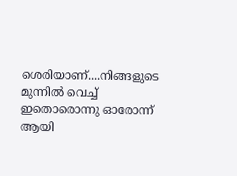ശെരിയാണ്....നിങ്ങളുടെ മുന്നിൽ വെച്ച് ഇതൊരൊന്നു ഓരോന്ന് ആയി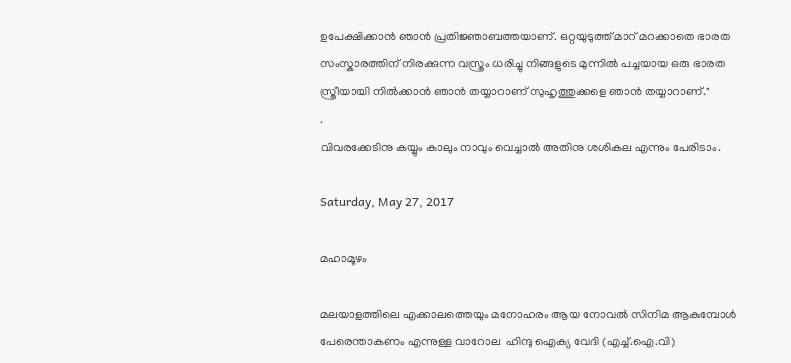ഉപേക്ഷിക്കാൻ ഞാൻ പ്രതിജ്ഞാബത്തയാണ്. ഒറ്റയുടുത്ത് മാറ് മറക്കാതെ ഭാരത സംസ്കാരത്തിന് നിരക്കുന്ന വസ്ത്രം ധരിച്ചു നിങ്ങളുടെ മുന്നിൽ പച്ചയായ ഒരു ഭാരത സ്ത്രീയായി നിൽക്കാൻ ഞാൻ തയ്യാറാണ് സുഹൃത്തുക്കളെ ഞാൻ തയ്യാറാണ്."
.
വിവരക്കേടിനു കയ്യും കാലും നാവും വെച്ചാൽ അതിനു ശശികല എന്നും പേരിടാം.

Saturday, May 27, 2017

മഹാമൂഴം

മലയാളത്തിലെ എക്കാലത്തെയും മനോഹരം ആയ നോവൽ സിനിമ ആകുമ്പോൾ പേരെന്താകണം എന്നുള്ള വാറോല  ഹിന്ദു ഐക്യ വേദി (എച്ച്.ഐ.വി)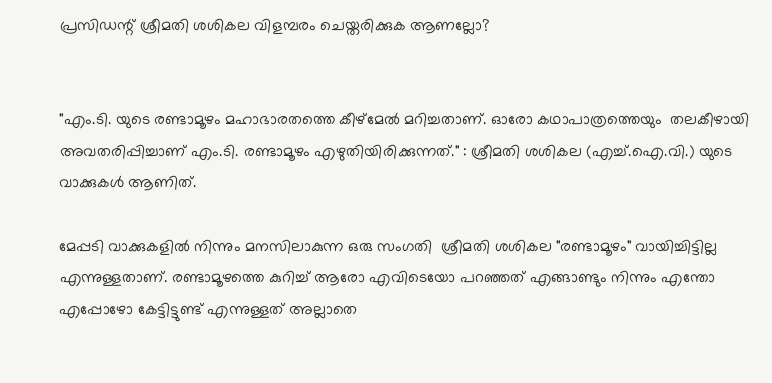പ്രസിഡന്റ് ശ്രീമതി ശശികല വിളമ്പരം ചെയ്തരിക്കുക ആണല്ലോ?


"എം.ടി. യുടെ രണ്ടാമൂഴം മഹാഭാരതത്തെ കീഴ്മേൽ മറിച്ചതാണ്. ഓരോ കഥാപാത്രത്തെയും  തലകീഴായി അവതരിപ്പിച്ചാണ് എം.ടി. രണ്ടാമൂഴം എഴുതിയിരിക്കുന്നത്." : ശ്രീമതി ശശികല (എച്ച്.ഐ.വി.) യുടെ വാക്കുകൾ ആണിത്.

മേപ്പടി വാക്കുകളിൽ നിന്നും മനസിലാകുന്ന ഒരു സംഗതി  ശ്രീമതി ശശികല "രണ്ടാമൂഴം" വായിച്ചിട്ടില്ല എന്നുള്ളതാണ്. രണ്ടാമൂഴത്തെ കുറിച്ച് ആരോ എവിടെയോ പറഞ്ഞത് എങ്ങാണ്ടും നിന്നും എന്തോ എപ്പോഴോ കേട്ടിട്ടുണ്ട് എന്നുള്ളത് അല്ലാതെ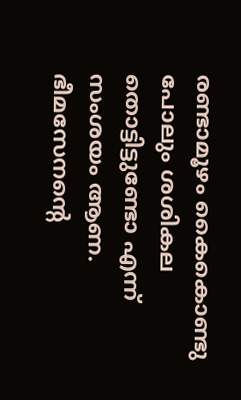രണ്ടാമൂഴം കൈകൊണ്ടു പോലും ശശികല തൊട്ടിട്ടുണ്ടോ എന്ന് സംശയം ആണ. ഭീമസേനന്റെ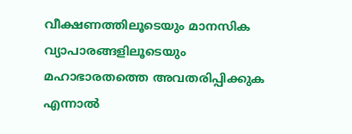വീക്ഷണത്തിലൂടെയും മാനസിക വ്യാപാരങ്ങളിലൂടെയും മഹാഭാരതത്തെ അവതരിപ്പിക്കുക എന്നാൽ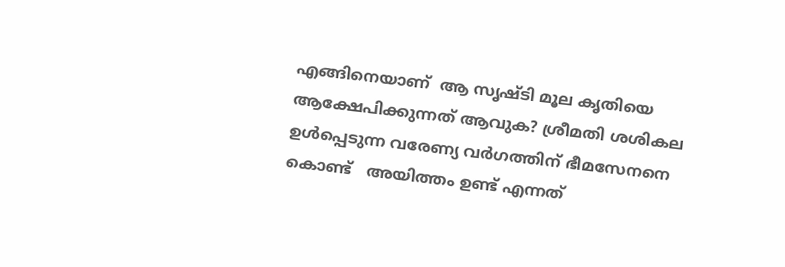എങ്ങിനെയാണ്  ആ സൃഷ്ടി മൂല കൃതിയെ ആക്ഷേപിക്കുന്നത് ആവുക? ശ്രീമതി ശശികല ഉൾപ്പെടുന്ന വരേണ്യ വർഗത്തിന് ഭീമസേനനെ കൊണ്ട്   അയിത്തം ഉണ്ട് എന്നത്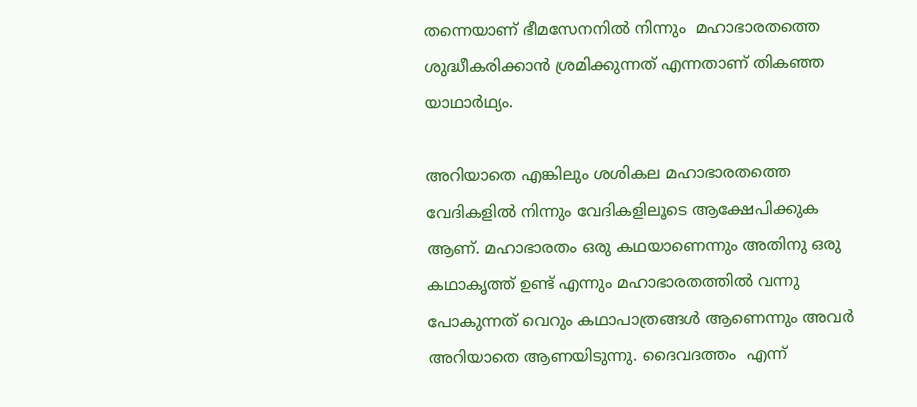തന്നെയാണ് ഭീമസേനനിൽ നിന്നും  മഹാഭാരതത്തെ ശുദ്ധീകരിക്കാൻ ശ്രമിക്കുന്നത് എന്നതാണ് തികഞ്ഞ യാഥാർഥ്യം.

അറിയാതെ എങ്കിലും ശശികല മഹാഭാരതത്തെ വേദികളിൽ നിന്നും വേദികളിലൂടെ ആക്ഷേപിക്കുക ആണ്. മഹാഭാരതം ഒരു കഥയാണെന്നും അതിനു ഒരു കഥാകൃത്ത് ഉണ്ട് എന്നും മഹാഭാരതത്തിൽ വന്നു പോകുന്നത് വെറും കഥാപാത്രങ്ങൾ ആണെന്നും അവർ അറിയാതെ ആണയിടുന്നു. ദൈവദത്തം  എന്ന്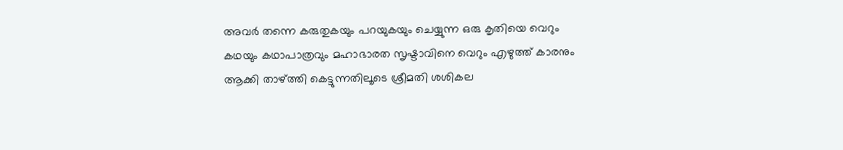അവർ തന്നെ കരുതുകയും പറയുകയും ചെയ്യുന്ന ഒരു കൃതിയെ വെറും കഥയും കഥാപാത്രവും മഹാഭാരത സൃഷ്ടാവിനെ വെറും എഴുത്ത് കാരനും ആക്കി താഴ്ത്തി കെട്ടുന്നതിലൂടെ ശ്രീമതി ശശികല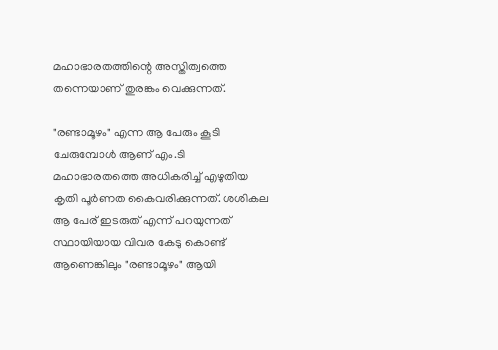മഹാഭാരതത്തിന്റെ അസ്തിത്വത്തെ തന്നെയാണ് തുരങ്കം വെക്കുന്നത്.

"രണ്ടാമൂഴം" എന്ന ആ പേരും കൂടി ചേരുമ്പോൾ ആണ് എം.ടി മഹാഭാരതത്തെ അധികരിച്ച് എഴുതിയ കൃതി പൂർണത കൈവരിക്കുന്നത്. ശശികല ആ പേര് ഇടരുത് എന്ന് പറയുന്നത് സ്ഥായിയായ വിവര കേടു കൊണ്ട് ആണെങ്കിലും "രണ്ടാമൂഴം" ആയി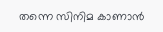തന്നെ സിനിമ കാണാൻ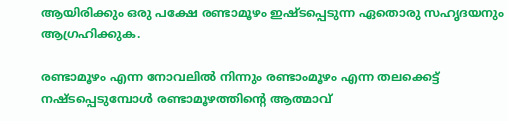ആയിരിക്കും ഒരു പക്ഷേ രണ്ടാമൂഴം ഇഷ്ടപ്പെടുന്ന ഏതൊരു സഹൃദയനും ആഗ്രഹിക്കുക.

രണ്ടാമൂഴം എന്ന നോവലിൽ നിന്നും രണ്ടാംമൂഴം എന്ന തലക്കെട്ട് നഷ്ടപ്പെടുമ്പോൾ രണ്ടാമൂഴത്തിന്റെ ആത്മാവ്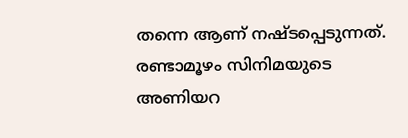തന്നെ ആണ് നഷ്ടപ്പെടുന്നത്. രണ്ടാമൂഴം സിനിമയുടെ അണിയറ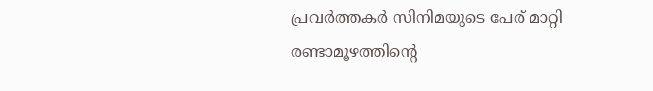പ്രവർത്തകർ സിനിമയുടെ പേര് മാറ്റി രണ്ടാമൂഴത്തിന്റെ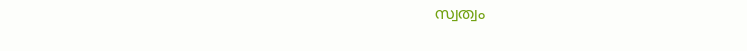സ്വത്വം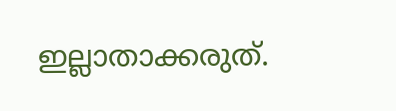ഇല്ലാതാക്കരുത്.